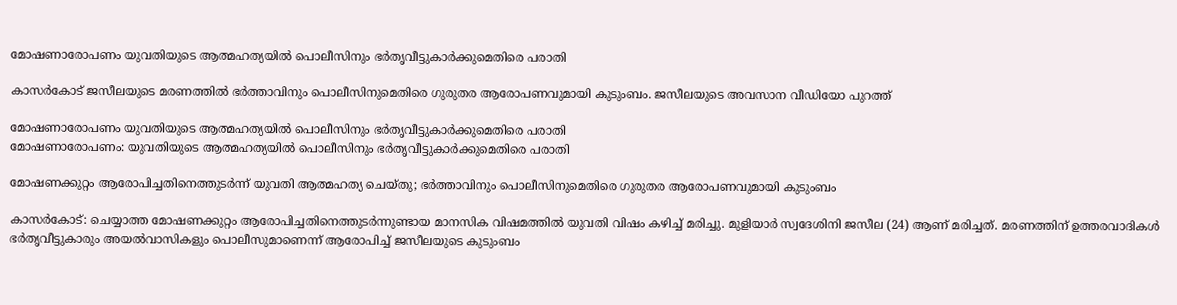മോഷണാരോപണം യുവതിയുടെ ആത്മഹത്യയിൽ പൊലീസിനും ഭർതൃവീട്ടുകാർക്കുമെതിരെ പരാതി

കാസർകോട് ജസീലയുടെ മരണത്തിൽ ഭർത്താവിനും പൊലീസിനുമെതിരെ ഗുരുതര ആരോപണവുമായി കുടുംബം. ജസീലയുടെ അവസാന വീഡിയോ പുറത്ത്

മോഷണാരോപണം യുവതിയുടെ ആത്മഹത്യയിൽ പൊലീസിനും ഭർതൃവീട്ടുകാർക്കുമെതിരെ പരാതി
മോഷണാരോപണം: യുവതിയുടെ ആത്മഹത്യയിൽ പൊലീസിനും ഭർതൃവീട്ടുകാർക്കുമെതിരെ പരാതി

മോഷണക്കുറ്റം ആരോപിച്ചതിനെത്തുടർന്ന് യുവതി ആത്മഹത്യ ചെയ്തു; ഭർത്താവിനും പൊലീസിനുമെതിരെ ഗുരുതര ആരോപണവുമായി കുടുംബം

കാസർകോട്: ചെയ്യാത്ത മോഷണക്കുറ്റം ആരോപിച്ചതിനെത്തുടർന്നുണ്ടായ മാനസിക വിഷമത്തിൽ യുവതി വിഷം കഴിച്ച് മരിച്ചു. മുളിയാർ സ്വദേശിനി ജസീല (24) ആണ് മരിച്ചത്. മരണത്തിന് ഉത്തരവാദികൾ ഭർതൃവീട്ടുകാരും അയൽവാസികളും പൊലീസുമാണെന്ന് ആരോപിച്ച് ജസീലയുടെ കുടുംബം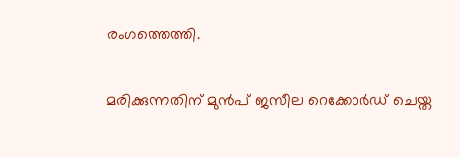രംഗത്തെത്തി.

മരിക്കുന്നതിന് മുൻപ് ജസീല റെക്കോർഡ് ചെയ്ത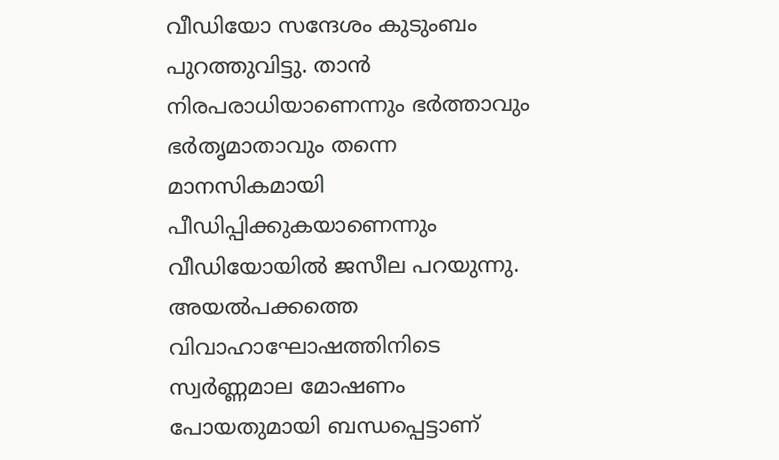വീഡിയോ സന്ദേശം കുടുംബം പുറത്തുവിട്ടു. താൻ നിരപരാധിയാണെന്നും ഭർത്താവും ഭർതൃമാതാവും തന്നെ മാനസികമായി പീഡിപ്പിക്കുകയാണെന്നും വീഡിയോയിൽ ജസീല പറയുന്നു. അയൽപക്കത്തെ വിവാഹാഘോഷത്തിനിടെ സ്വർണ്ണമാല മോഷണം പോയതുമായി ബന്ധപ്പെട്ടാണ്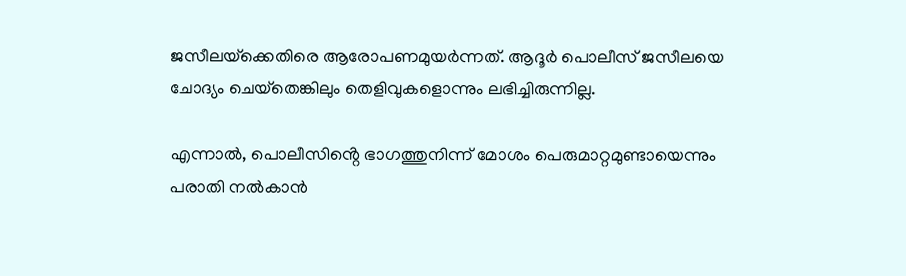ജസീലയ്‌ക്കെതിരെ ആരോപണമുയർന്നത്. ആദൂർ പൊലീസ് ജസീലയെ ചോദ്യം ചെയ്‌തെങ്കിലും തെളിവുകളൊന്നും ലഭിച്ചിരുന്നില്ല.

എന്നാൽ, പൊലീസിൻ്റെ ഭാഗത്തുനിന്ന് മോശം പെരുമാറ്റമുണ്ടായെന്നും പരാതി നൽകാൻ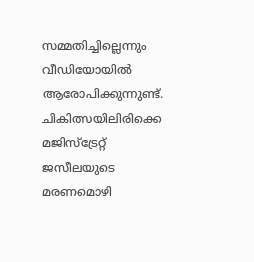സമ്മതിച്ചില്ലെന്നും വീഡിയോയിൽ ആരോപിക്കുന്നുണ്ട്. ചികിത്സയിലിരിക്കെ മജിസ്‌ട്രേറ്റ് ജസീലയുടെ മരണമൊഴി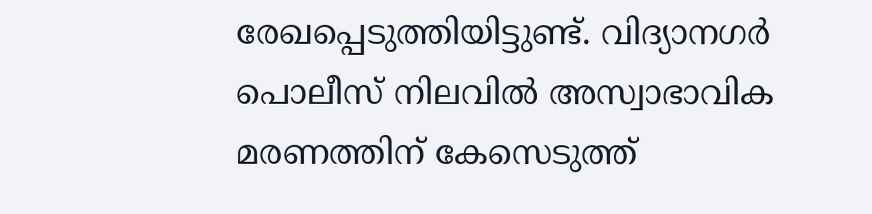രേഖപ്പെടുത്തിയിട്ടുണ്ട്. വിദ്യാനഗർ പൊലീസ് നിലവിൽ അസ്വാഭാവിക മരണത്തിന് കേസെടുത്ത്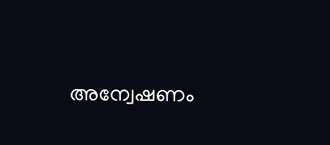അന്വേഷണം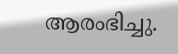ആരംഭിച്ചു.